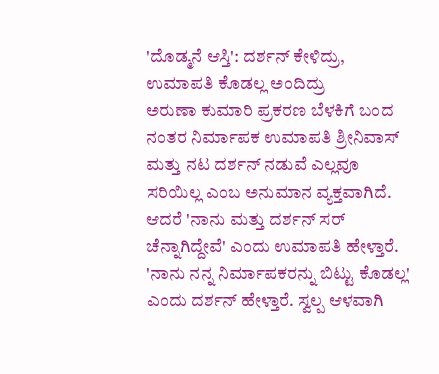'ದೊಡ್ಮನೆ ಆಸ್ತಿ': ದರ್ಶನ್ ಕೇಳಿದ್ರು, ಉಮಾಪತಿ ಕೊಡಲ್ಲ ಅಂದಿದ್ರು
ಅರುಣಾ ಕುಮಾರಿ ಪ್ರಕರಣ ಬೆಳಕಿಗೆ ಬಂದ ನಂತರ ನಿರ್ಮಾಪಕ ಉಮಾಪತಿ ಶ್ರೀನಿವಾಸ್ ಮತ್ತು ನಟ ದರ್ಶನ್ ನಡುವೆ ಎಲ್ಲವೂ ಸರಿಯಿಲ್ಲ ಎಂಬ ಅನುಮಾನ ವ್ಯಕ್ತವಾಗಿದೆ. ಆದರೆ 'ನಾನು ಮತ್ತು ದರ್ಶನ್ ಸರ್ ಚೆನ್ನಾಗಿದ್ದೇವೆ' ಎಂದು ಉಮಾಪತಿ ಹೇಳ್ತಾರೆ. 'ನಾನು ನನ್ನ ನಿರ್ಮಾಪಕರನ್ನು ಬಿಟ್ಟು ಕೊಡಲ್ಲ' ಎಂದು ದರ್ಶನ್ ಹೇಳ್ತಾರೆ. ಸ್ವಲ್ಪ ಆಳವಾಗಿ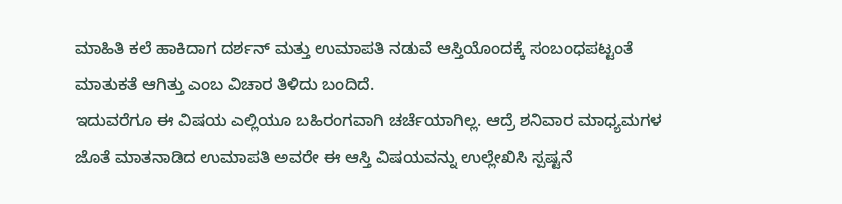ಮಾಹಿತಿ ಕಲೆ ಹಾಕಿದಾಗ ದರ್ಶನ್ ಮತ್ತು ಉಮಾಪತಿ ನಡುವೆ ಆಸ್ತಿಯೊಂದಕ್ಕೆ ಸಂಬಂಧಪಟ್ಟಂತೆ ಮಾತುಕತೆ ಆಗಿತ್ತು ಎಂಬ ವಿಚಾರ ತಿಳಿದು ಬಂದಿದೆ.
ಇದುವರೆಗೂ ಈ ವಿಷಯ ಎಲ್ಲಿಯೂ ಬಹಿರಂಗವಾಗಿ ಚರ್ಚೆಯಾಗಿಲ್ಲ. ಆದ್ರೆ ಶನಿವಾರ ಮಾಧ್ಯಮಗಳ ಜೊತೆ ಮಾತನಾಡಿದ ಉಮಾಪತಿ ಅವರೇ ಈ ಆಸ್ತಿ ವಿಷಯವನ್ನು ಉಲ್ಲೇಖಿಸಿ ಸ್ಪಷ್ಟನೆ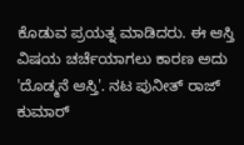ಕೊಡುವ ಪ್ರಯತ್ನ ಮಾಡಿದರು. ಈ ಆಸ್ತಿ ವಿಷಯ ಚರ್ಚೆಯಾಗಲು ಕಾರಣ ಅದು 'ದೊಡ್ಮನೆ ಆಸ್ತಿ'. ನಟ ಪುನೀತ್ ರಾಜ್ ಕುಮಾರ್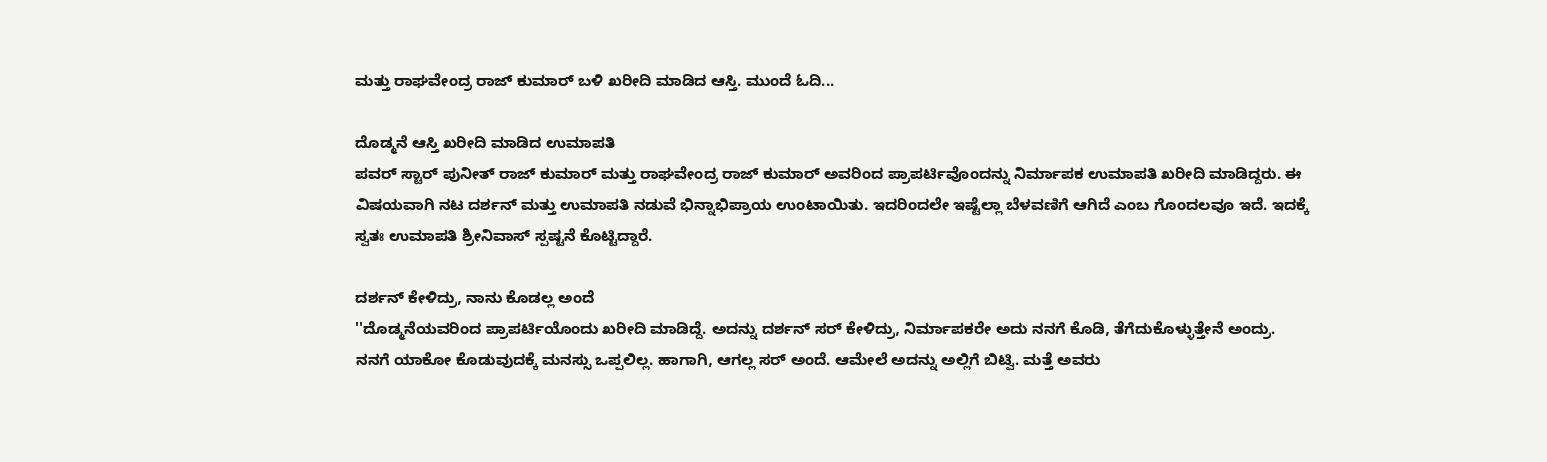ಮತ್ತು ರಾಘವೇಂದ್ರ ರಾಜ್ ಕುಮಾರ್ ಬಳಿ ಖರೀದಿ ಮಾಡಿದ ಆಸ್ತಿ. ಮುಂದೆ ಓದಿ...

ದೊಡ್ಮನೆ ಆಸ್ತಿ ಖರೀದಿ ಮಾಡಿದ ಉಮಾಪತಿ
ಪವರ್ ಸ್ಟಾರ್ ಪುನೀತ್ ರಾಜ್ ಕುಮಾರ್ ಮತ್ತು ರಾಘವೇಂದ್ರ ರಾಜ್ ಕುಮಾರ್ ಅವರಿಂದ ಪ್ರಾಪರ್ಟಿವೊಂದನ್ನು ನಿರ್ಮಾಪಕ ಉಮಾಪತಿ ಖರೀದಿ ಮಾಡಿದ್ದರು. ಈ ವಿಷಯವಾಗಿ ನಟ ದರ್ಶನ್ ಮತ್ತು ಉಮಾಪತಿ ನಡುವೆ ಭಿನ್ನಾಭಿಪ್ರಾಯ ಉಂಟಾಯಿತು. ಇದರಿಂದಲೇ ಇಷ್ಟೆಲ್ಲಾ ಬೆಳವಣಿಗೆ ಆಗಿದೆ ಎಂಬ ಗೊಂದಲವೂ ಇದೆ. ಇದಕ್ಕೆ ಸ್ವತಃ ಉಮಾಪತಿ ಶ್ರೀನಿವಾಸ್ ಸ್ಪಷ್ಟನೆ ಕೊಟ್ಟಿದ್ದಾರೆ.

ದರ್ಶನ್ ಕೇಳಿದ್ರು, ನಾನು ಕೊಡಲ್ಲ ಅಂದೆ
''ದೊಡ್ಮನೆಯವರಿಂದ ಪ್ರಾಪರ್ಟಿಯೊಂದು ಖರೀದಿ ಮಾಡಿದ್ದೆ. ಅದನ್ನು ದರ್ಶನ್ ಸರ್ ಕೇಳಿದ್ರು, ನಿರ್ಮಾಪಕರೇ ಅದು ನನಗೆ ಕೊಡಿ, ತೆಗೆದುಕೊಳ್ಳುತ್ತೇನೆ ಅಂದ್ರು. ನನಗೆ ಯಾಕೋ ಕೊಡುವುದಕ್ಕೆ ಮನಸ್ಸು ಒಪ್ಪಲಿಲ್ಲ. ಹಾಗಾಗಿ, ಆಗಲ್ಲ ಸರ್ ಅಂದೆ. ಆಮೇಲೆ ಅದನ್ನು ಅಲ್ಲಿಗೆ ಬಿಟ್ವಿ. ಮತ್ತೆ ಅವರು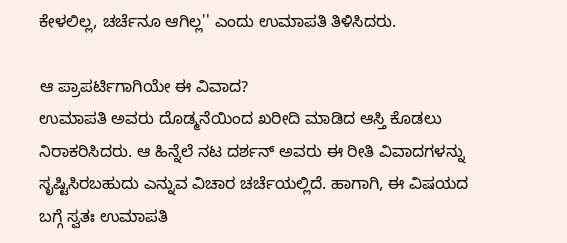ಕೇಳಲಿಲ್ಲ, ಚರ್ಚೆನೂ ಆಗಿಲ್ಲ'' ಎಂದು ಉಮಾಪತಿ ತಿಳಿಸಿದರು.

ಆ ಪ್ರಾಪರ್ಟಿಗಾಗಿಯೇ ಈ ವಿವಾದ?
ಉಮಾಪತಿ ಅವರು ದೊಡ್ಮನೆಯಿಂದ ಖರೀದಿ ಮಾಡಿದ ಆಸ್ತಿ ಕೊಡಲು ನಿರಾಕರಿಸಿದರು. ಆ ಹಿನ್ನೆಲೆ ನಟ ದರ್ಶನ್ ಅವರು ಈ ರೀತಿ ವಿವಾದಗಳನ್ನು ಸೃಷ್ಟಿಸಿರಬಹುದು ಎನ್ನುವ ವಿಚಾರ ಚರ್ಚೆಯಲ್ಲಿದೆ. ಹಾಗಾಗಿ, ಈ ವಿಷಯದ ಬಗ್ಗೆ ಸ್ವತಃ ಉಮಾಪತಿ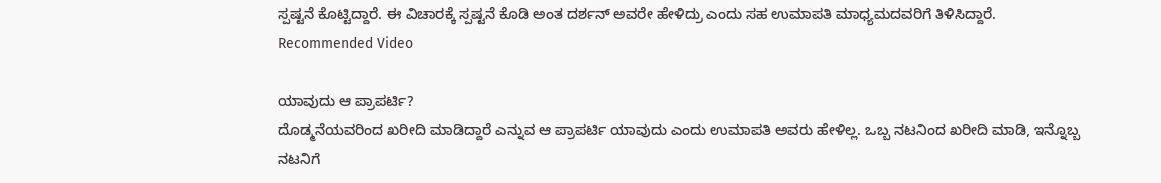ಸ್ಪಷ್ಟನೆ ಕೊಟ್ಟಿದ್ದಾರೆ. ಈ ವಿಚಾರಕ್ಕೆ ಸ್ಪಷ್ಟನೆ ಕೊಡಿ ಅಂತ ದರ್ಶನ್ ಅವರೇ ಹೇಳಿದ್ರು ಎಂದು ಸಹ ಉಮಾಪತಿ ಮಾಧ್ಯಮದವರಿಗೆ ತಿಳಿಸಿದ್ದಾರೆ.
Recommended Video

ಯಾವುದು ಆ ಪ್ರಾಪರ್ಟಿ?
ದೊಡ್ಮನೆಯವರಿಂದ ಖರೀದಿ ಮಾಡಿದ್ದಾರೆ ಎನ್ನುವ ಆ ಪ್ರಾಪರ್ಟಿ ಯಾವುದು ಎಂದು ಉಮಾಪತಿ ಅವರು ಹೇಳಿಲ್ಲ. ಒಬ್ಬ ನಟನಿಂದ ಖರೀದಿ ಮಾಡಿ, ಇನ್ನೊಬ್ಬ ನಟನಿಗೆ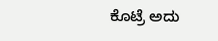ಕೊಟ್ರೆ ಅದು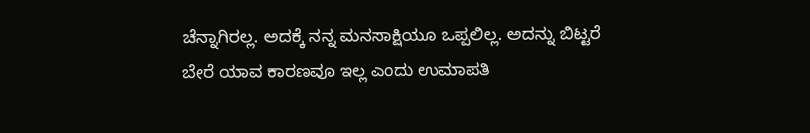ಚೆನ್ನಾಗಿರಲ್ಲ. ಅದಕ್ಕೆ ನನ್ನ ಮನಸಾಕ್ಷಿಯೂ ಒಪ್ಪಲಿಲ್ಲ. ಅದನ್ನು ಬಿಟ್ಟರೆ ಬೇರೆ ಯಾವ ಕಾರಣವೂ ಇಲ್ಲ ಎಂದು ಉಮಾಪತಿ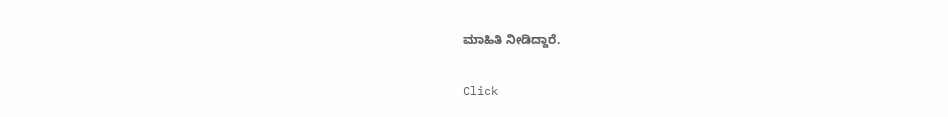ಮಾಹಿತಿ ನೀಡಿದ್ದಾರೆ.


Click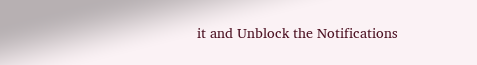it and Unblock the Notifications